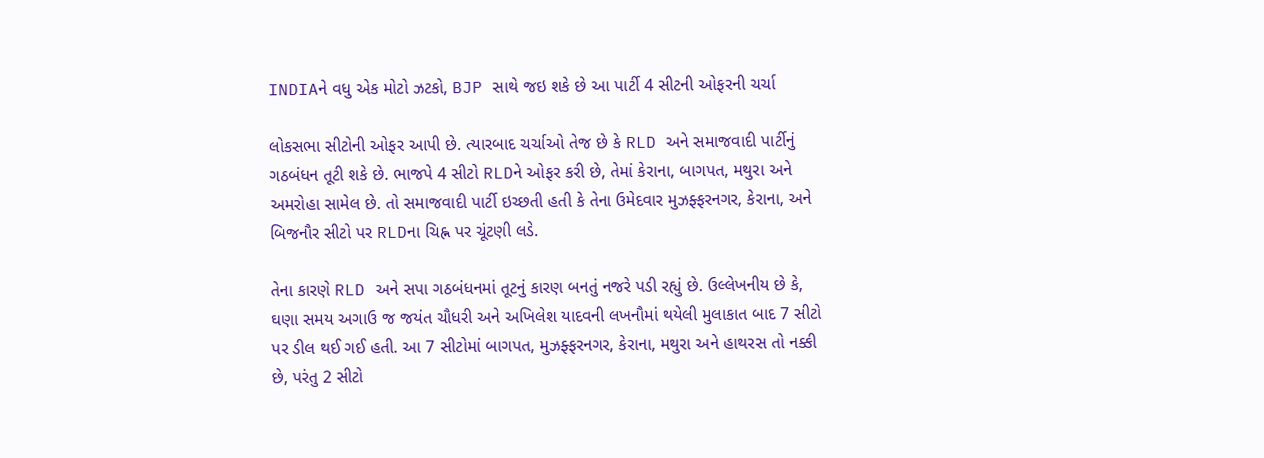INDIAને વધુ એક મોટો ઝટકો, BJP સાથે જઇ શકે છે આ પાર્ટી 4 સીટની ઓફરની ચર્ચા

લોકસભા સીટોની ઓફર આપી છે. ત્યારબાદ ચર્ચાઓ તેજ છે કે RLD અને સમાજવાદી પાર્ટીનું ગઠબંધન તૂટી શકે છે. ભાજપે 4 સીટો RLDને ઓફર કરી છે, તેમાં કેરાના, બાગપત, મથુરા અને અમરોહા સામેલ છે. તો સમાજવાદી પાર્ટી ઇચ્છતી હતી કે તેના ઉમેદવાર મુઝફ્ફરનગર, કેરાના, અને બિજનૌર સીટો પર RLDના ચિહ્ન પર ચૂંટણી લડે.

તેના કારણે RLD અને સપા ગઠબંધનમાં તૂટનું કારણ બનતું નજરે પડી રહ્યું છે. ઉલ્લેખનીય છે કે, ઘણા સમય અગાઉ જ જયંત ચૌધરી અને અખિલેશ યાદવની લખનૌમાં થયેલી મુલાકાત બાદ 7 સીટો પર ડીલ થઈ ગઈ હતી. આ 7 સીટોમાં બાગપત, મુઝફ્ફરનગર, કેરાના, મથુરા અને હાથરસ તો નક્કી છે, પરંતુ 2 સીટો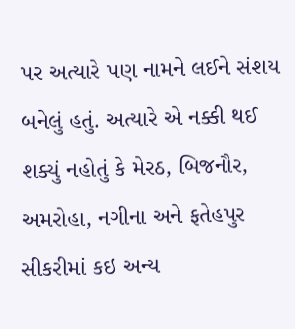પર અત્યારે પણ નામને લઈને સંશય બનેલું હતું. અત્યારે એ નક્કી થઈ શક્યું નહોતું કે મેરઠ, બિજનૌર, અમરોહા, નગીના અને ફતેહપુર સીકરીમાં કઇ અન્ય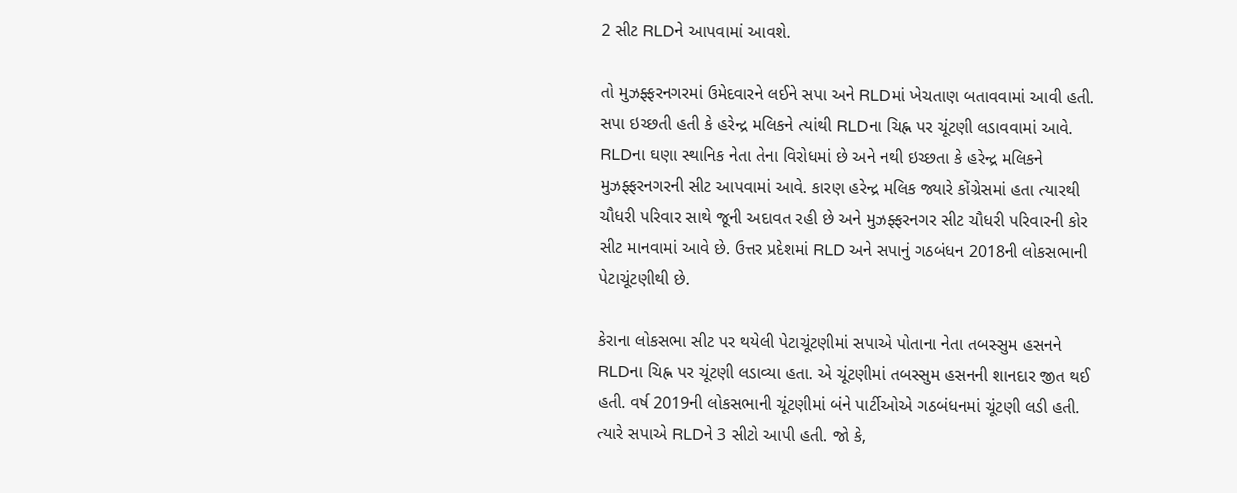2 સીટ RLDને આપવામાં આવશે.

તો મુઝફ્ફરનગરમાં ઉમેદવારને લઈને સપા અને RLDમાં ખેચતાણ બતાવવામાં આવી હતી. સપા ઇચ્છતી હતી કે હરેન્દ્ર મલિકને ત્યાંથી RLDના ચિહ્ન પર ચૂંટણી લડાવવામાં આવે. RLDના ઘણા સ્થાનિક નેતા તેના વિરોધમાં છે અને નથી ઇચ્છતા કે હરેન્દ્ર મલિકને મુઝફ્ફરનગરની સીટ આપવામાં આવે. કારણ હરેન્દ્ર મલિક જ્યારે કોંગ્રેસમાં હતા ત્યારથી ચૌધરી પરિવાર સાથે જૂની અદાવત રહી છે અને મુઝફ્ફરનગર સીટ ચૌધરી પરિવારની કોર સીટ માનવામાં આવે છે. ઉત્તર પ્રદેશમાં RLD અને સપાનું ગઠબંધન 2018ની લોકસભાની પેટાચૂંટણીથી છે.

કેરાના લોકસભા સીટ પર થયેલી પેટાચૂંટણીમાં સપાએ પોતાના નેતા તબસ્સુમ હસનને RLDના ચિહ્ન પર ચૂંટણી લડાવ્યા હતા. એ ચૂંટણીમાં તબસ્સુમ હસનની શાનદાર જીત થઈ હતી. વર્ષ 2019ની લોકસભાની ચૂંટણીમાં બંને પાર્ટીઓએ ગઠબંધનમાં ચૂંટણી લડી હતી. ત્યારે સપાએ RLDને 3 સીટો આપી હતી. જો કે,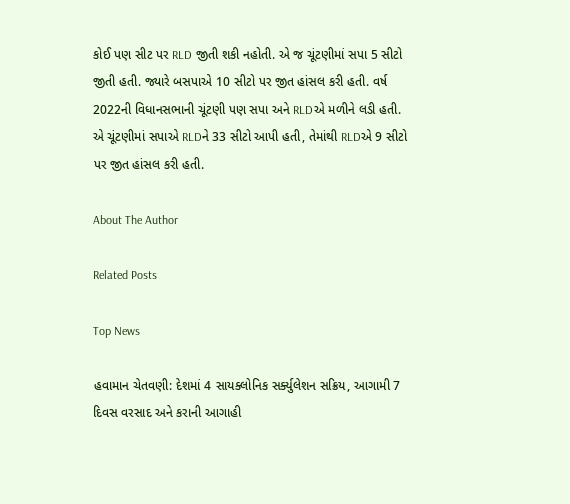કોઈ પણ સીટ પર RLD જીતી શકી નહોતી. એ જ ચૂંટણીમાં સપા 5 સીટો જીતી હતી. જ્યારે બસપાએ 10 સીટો પર જીત હાંસલ કરી હતી. વર્ષ 2022ની વિધાનસભાની ચૂંટણી પણ સપા અને RLDએ મળીને લડી હતી. એ ચૂંટણીમાં સપાએ RLDને 33 સીટો આપી હતી, તેમાંથી RLDએ 9 સીટો પર જીત હાંસલ કરી હતી.

About The Author

Related Posts

Top News

હવામાન ચેતવણી: દેશમાં 4 સાયક્લોનિક સર્ક્યુલેશન સક્રિય, આગામી 7 દિવસ વરસાદ અને કરાની આગાહી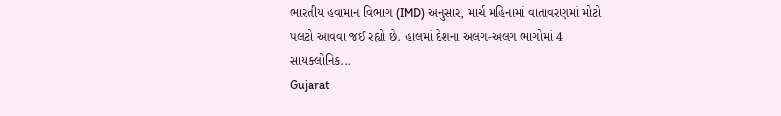ભારતીય હવામાન વિભાગ (IMD) અનુસાર, માર્ચ મહિનામાં વાતાવરણમાં મોટો પલટો આવવા જઈ રહ્યો છે. હાલમાં દેશના અલગ-અલગ ભાગોમાં 4 સાયક્લોનિક...
Gujarat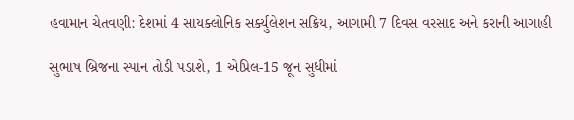હવામાન ચેતવણી: દેશમાં 4 સાયક્લોનિક સર્ક્યુલેશન સક્રિય, આગામી 7 દિવસ વરસાદ અને કરાની આગાહી

સુભાષ બ્રિજના સ્પાન તોડી પડાશે, 1 એપ્રિલ-15 જૂન સુધીમાં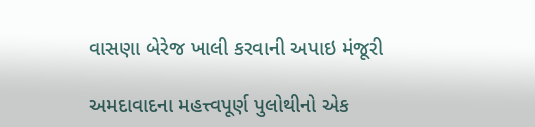વાસણા બેરેજ ખાલી કરવાની અપાઇ મંજૂરી

અમદાવાદના મહત્ત્વપૂર્ણ પુલોથીનો એક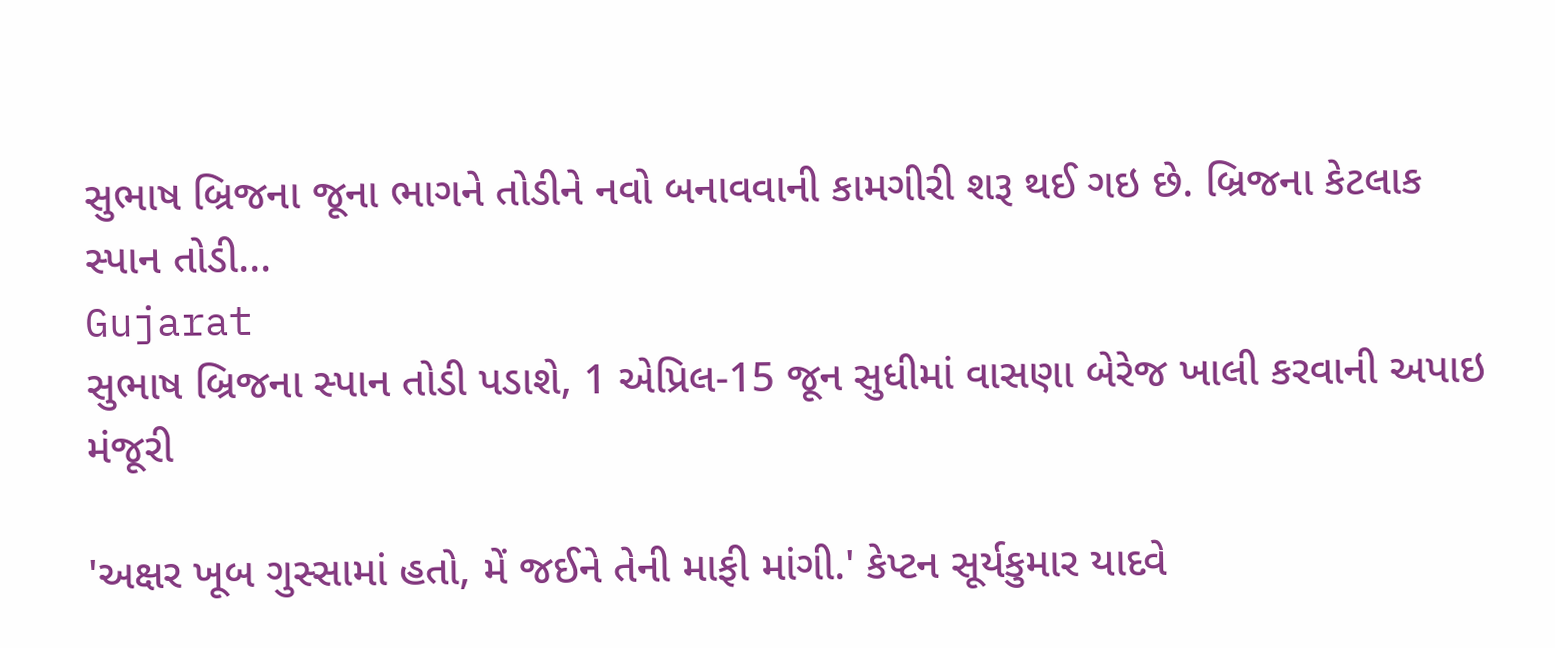સુભાષ બ્રિજના જૂના ભાગને તોડીને નવો બનાવવાની કામગીરી શરૂ થઈ ગઇ છે. બ્રિજના કેટલાક સ્પાન તોડી...
Gujarat
સુભાષ બ્રિજના સ્પાન તોડી પડાશે, 1 એપ્રિલ-15 જૂન સુધીમાં વાસણા બેરેજ ખાલી કરવાની અપાઇ મંજૂરી

'અક્ષર ખૂબ ગુસ્સામાં હતો, મેં જઈને તેની માફી માંગી.' કેપ્ટન સૂર્યકુમાર યાદવે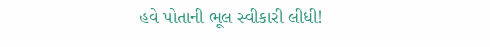હવે પોતાની ભૂલ સ્વીકારી લીધી!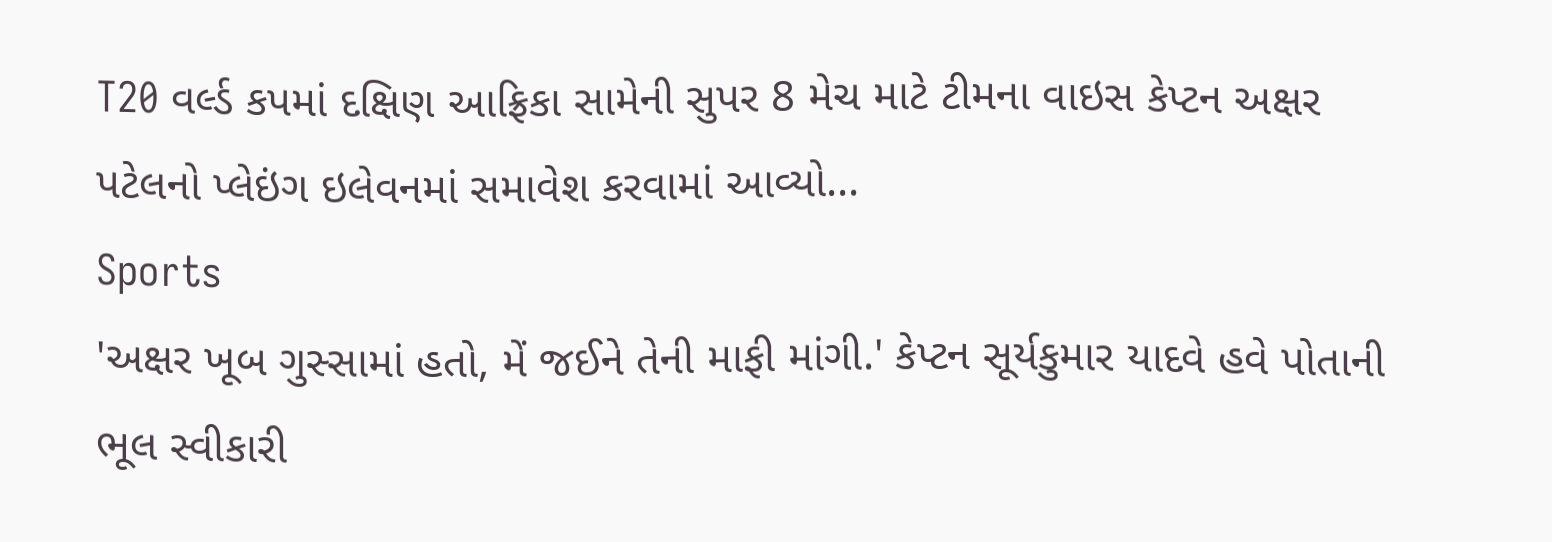T20 વર્લ્ડ કપમાં દક્ષિણ આફ્રિકા સામેની સુપર 8 મેચ માટે ટીમના વાઇસ કેપ્ટન અક્ષર પટેલનો પ્લેઇંગ ઇલેવનમાં સમાવેશ કરવામાં આવ્યો...
Sports
'અક્ષર ખૂબ ગુસ્સામાં હતો, મેં જઈને તેની માફી માંગી.' કેપ્ટન સૂર્યકુમાર યાદવે હવે પોતાની ભૂલ સ્વીકારી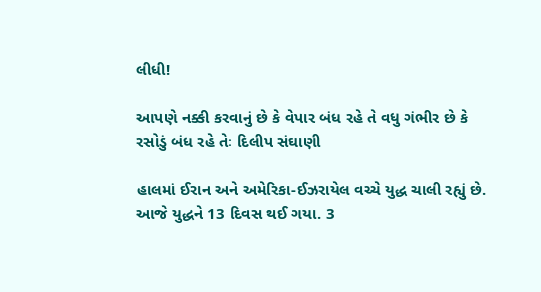લીધી!

આપણે નક્કી કરવાનું છે કે વેપાર બંધ રહે તે વધુ ગંભીર છે કે રસોડું બંધ રહે તેઃ દિલીપ સંઘાણી

હાલમાં ઈરાન અને અમેરિકા-ઈઝરાયેલ વચ્ચે યુદ્ધ ચાલી રહ્યું છે. આજે યુદ્ધને 13 દિવસ થઈ ગયા. 3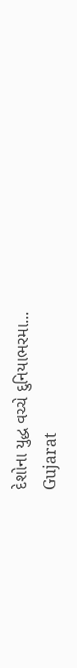દેશોના યુદ્ધ વચ્ચે દુનિયાભરમા...
Gujarat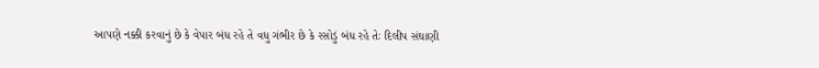આપણે નક્કી કરવાનું છે કે વેપાર બંધ રહે તે વધુ ગંભીર છે કે રસોડું બંધ રહે તેઃ દિલીપ સંઘાણી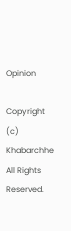Opinion

Copyright (c) Khabarchhe All Rights Reserved.